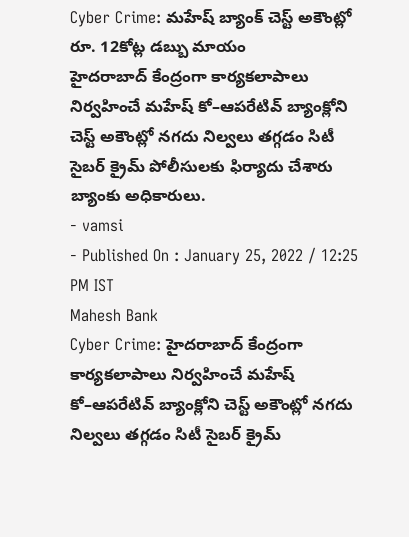Cyber Crime: మహేష్ బ్యాంక్ చెస్ట్ అకౌంట్లో రూ. 12కోట్ల డబ్బు మాయం
హైదరాబాద్ కేంద్రంగా కార్యకలాపాలు నిర్వహించే మహేష్ కో–ఆపరేటివ్ బ్యాంక్లోని చెస్ట్ అకౌంట్లో నగదు నిల్వలు తగ్గడం సిటీ సైబర్ క్రైమ్ పోలీసులకు ఫిర్యాదు చేశారు బ్యాంకు అధికారులు.
- vamsi
- Published On : January 25, 2022 / 12:25 PM IST
Mahesh Bank
Cyber Crime: హైదరాబాద్ కేంద్రంగా కార్యకలాపాలు నిర్వహించే మహేష్ కో–ఆపరేటివ్ బ్యాంక్లోని చెస్ట్ అకౌంట్లో నగదు నిల్వలు తగ్గడం సిటీ సైబర్ క్రైమ్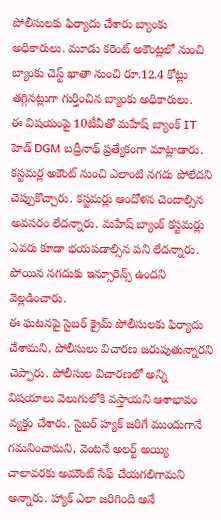పోలీసులకు ఫిర్యాదు చేశారు బ్యాంకు అధికారులు. మూడు కరెంట్ అకౌంట్లలో నుంచి బ్యాంకు చెస్ట్ ఖాతా నుంచి రూ.12.4 కోట్లు తగ్గినట్లుగా గుర్తించిన బ్యాంకు అధికారులు.
ఈ విషయంపై 10టీవీతో మహేష్ బ్యాంక్ IT హెడ్ DGM బద్రీనాథ్ ప్రత్యేకంగా మాట్లాడారు. కస్టమర్ల అకౌంట్ నుంచి ఎలాంటి నగదు పోలేదని చెప్పుకొచ్చారు. కస్టమర్లు ఆందోళన చెందాల్సిన అవసరం లేదన్నారు. మహేష్ బ్యాంక్ కస్టమర్లు ఎవరు కూడా భయపడాల్సిన పని లేదన్నారు. పోయిన నగదుకు ఇన్సూరెన్స్ ఉందని వెల్లడించారు.
ఈ ఘటనపై సైబర్ క్రైమ్ పోలీసులకు ఫిర్యాదు చేశామని, పోలీసులు విచారణ జరుపుతున్నారని చెప్పారు. పోలీసుల విచారణలో అన్ని విషయాలు వెలుగులోకి వస్తాయని ఆశాభావం వ్యక్తం చేశారు. సైబర్ హ్యక్ జరిగే ముందుగానే గమనించామని, వెంటనే అలర్ట్ అయ్యి చాలావరకు అమౌంట్ సేఫ్ చేయగలిగామని అన్నారు. హ్యాక్ ఎలా జరిగింది అనే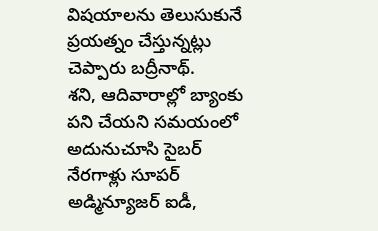విషయాలను తెలుసుకునే ప్రయత్నం చేస్తున్నట్లు చెప్పారు బద్రీనాథ్.
శని, ఆదివారాల్లో బ్యాంకు పని చేయని సమయంలో అదునుచూసి సైబర్ నేరగాళ్లు సూపర్ అడ్మిన్యూజర్ ఐడీ,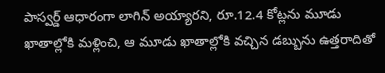పాస్వర్డ్ ఆధారంగా లాగిన్ అయ్యారని, రూ.12.4 కోట్లను మూడు ఖాతాల్లోకి మళ్లించి, ఆ మూడు ఖాతాల్లోకి వచ్చిన డబ్బును ఉత్తరాదితో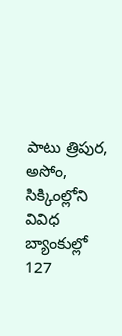పాటు త్రిపుర, అసోం, సిక్కింల్లోని వివిధ బ్యాంకుల్లో 127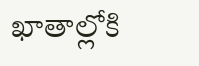ఖాతాల్లోకి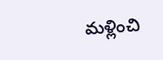మళ్లించి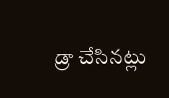డ్రా చేసినట్లు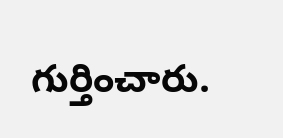గుర్తించారు.